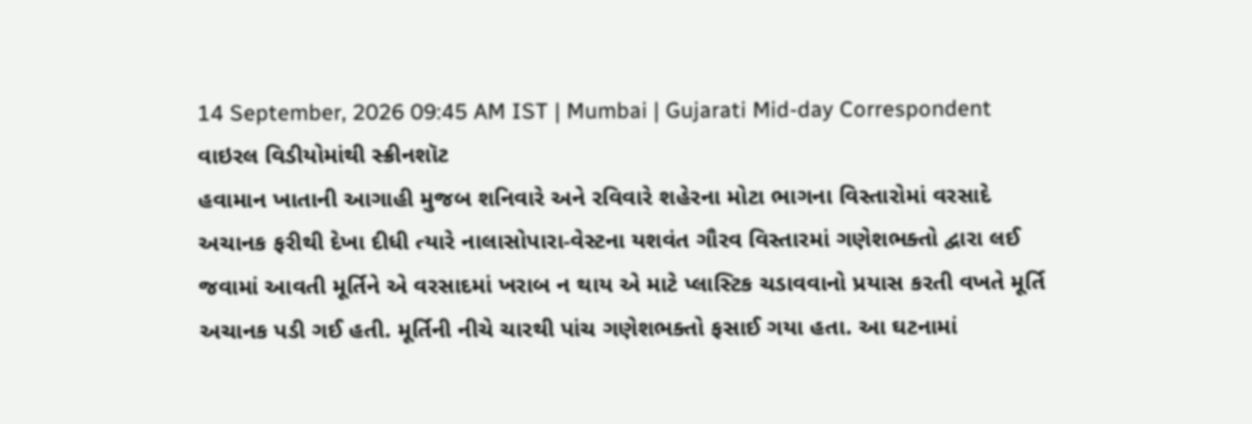14 September, 2026 09:45 AM IST | Mumbai | Gujarati Mid-day Correspondent
વાઇરલ વિડીયોમાંથી સ્ક્રીનશૉટ
હવામાન ખાતાની આગાહી મુજબ શનિવારે અને રવિવારે શહેરના મોટા ભાગના વિસ્તારોમાં વરસાદે અચાનક ફરીથી દેખા દીધી ત્યારે નાલાસોપારા-વેસ્ટના યશવંત ગૌરવ વિસ્તારમાં ગણેશભક્તો દ્વારા લઈ જવામાં આવતી મૂર્તિને એ વરસાદમાં ખરાબ ન થાય એ માટે પ્લાસ્ટિક ચડાવવાનો પ્રયાસ કરતી વખતે મૂર્તિ અચાનક પડી ગઈ હતી. મૂર્તિની નીચે ચારથી પાંચ ગણેશભક્તો ફસાઈ ગયા હતા. આ ઘટનામાં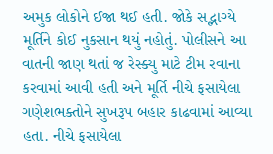અમુક લોકોને ઈજા થઈ હતી. જોકે સદ્ભાગ્યે મૂર્તિને કોઈ નુકસાન થયું નહોતું. પોલીસને આ વાતની જાણ થતાં જ રેસ્ક્યુ માટે ટીમ રવાના કરવામાં આવી હતી અને મૂર્તિ નીચે ફસાયેલા ગણેશભક્તોને સુખરૂપ બહાર કાઢવામાં આવ્યા હતા. નીચે ફસાયેલા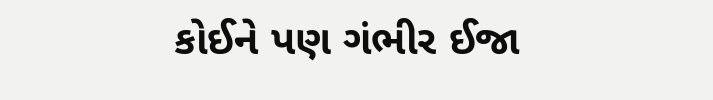કોઈને પણ ગંભીર ઈજા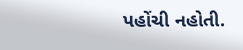પહોંચી નહોતી.